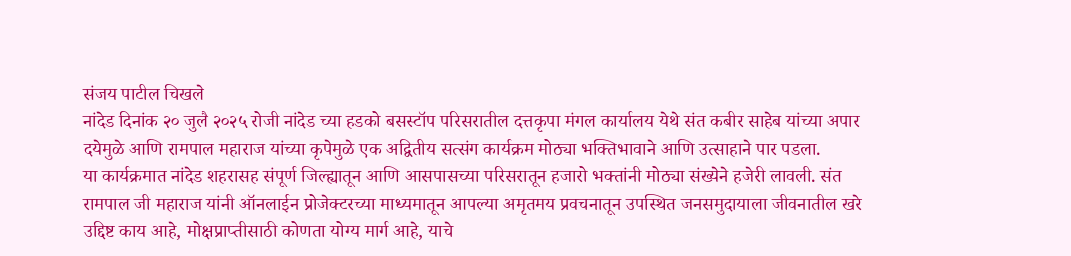संजय पाटील चिखले
नांदेड दिनांक २० जुलै २०२५ रोजी नांदेड च्या हडको बसस्टॉप परिसरातील दत्तकृपा मंगल कार्यालय येथे संत कबीर साहेब यांच्या अपार दयेमुळे आणि रामपाल महाराज यांच्या कृपेमुळे एक अद्वितीय सत्संग कार्यक्रम मोठ्या भक्तिभावाने आणि उत्साहाने पार पडला.
या कार्यक्रमात नांदेड शहरासह संपूर्ण जिल्ह्यातून आणि आसपासच्या परिसरातून हजारो भक्तांनी मोठ्या संख्येने हजेरी लावली. संत रामपाल जी महाराज यांनी ऑनलाईन प्रोजेक्टरच्या माध्यमातून आपल्या अमृतमय प्रवचनातून उपस्थित जनसमुदायाला जीवनातील खरे उद्दिष्ट काय आहे, मोक्षप्राप्तीसाठी कोणता योग्य मार्ग आहे, याचे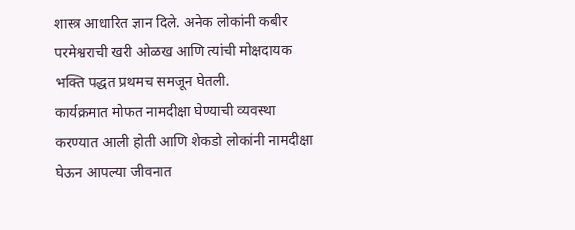शास्त्र आधारित ज्ञान दिले. अनेक लोकांनी कबीर परमेश्वराची खरी ओळख आणि त्यांची मोक्षदायक भक्ति पद्धत प्रथमच समजून घेतली.
कार्यक्रमात मोफत नामदीक्षा घेण्याची व्यवस्था करण्यात आली होती आणि शेकडो लोकांनी नामदीक्षा घेऊन आपल्या जीवनात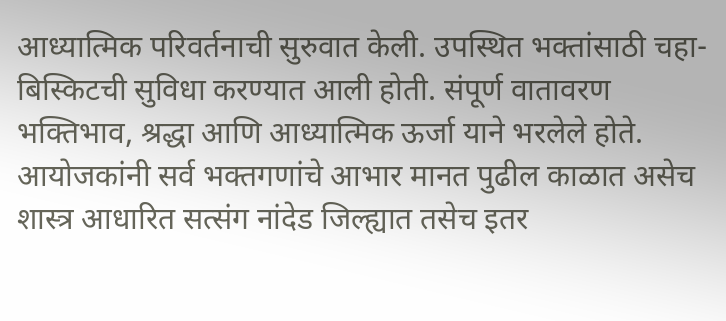आध्यात्मिक परिवर्तनाची सुरुवात केली. उपस्थित भक्तांसाठी चहा-बिस्किटची सुविधा करण्यात आली होती. संपूर्ण वातावरण भक्तिभाव, श्रद्धा आणि आध्यात्मिक ऊर्जा याने भरलेले होते.
आयोजकांनी सर्व भक्तगणांचे आभार मानत पुढील काळात असेच शास्त्र आधारित सत्संग नांदेड जिल्ह्यात तसेच इतर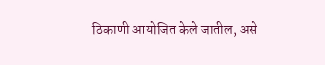ठिकाणी आयोजित केले जातील, असे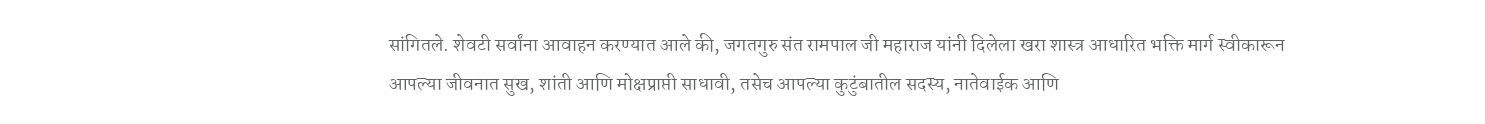सांगितले. शेवटी सर्वांना आवाहन करण्यात आले की, जगतगुरु संत रामपाल जी महाराज यांनी दिलेला खरा शास्त्र आधारित भक्ति मार्ग स्वीकारून आपल्या जीवनात सुख, शांती आणि मोक्षप्राप्ती साधावी, तसेच आपल्या कुटुंबातील सदस्य, नातेवाईक आणि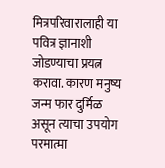मित्रपरिवारालाही या पवित्र ज्ञानाशी जोडण्याचा प्रयत्न करावा. कारण मनुष्य जन्म फार दुर्मिळ असून त्याचा उपयोग परमात्मा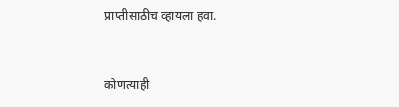प्राप्तीसाठीच व्हायला हवा.


कोणत्याही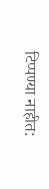टिप्पण्या नाहीत: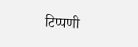टिप्पणी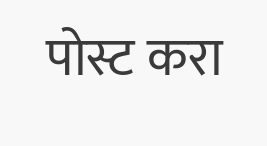पोस्ट करा